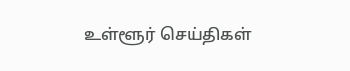உள்ளூர் செய்திகள்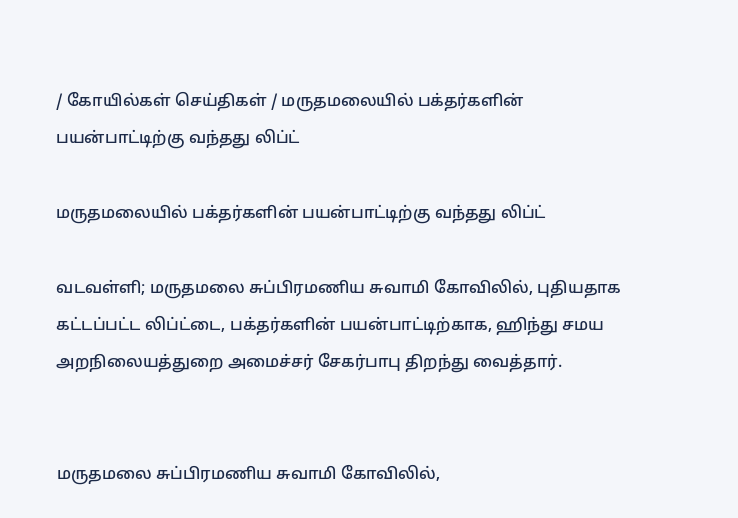/ கோயில்கள் செய்திகள் / மருதமலையில் பக்தர்களின் பயன்பாட்டிற்கு வந்தது லிப்ட்

மருதமலையில் பக்தர்களின் பயன்பாட்டிற்கு வந்தது லிப்ட்

வடவள்ளி; மருதமலை சுப்பிரமணிய சுவாமி கோவிலில், புதியதாக கட்டப்பட்ட லிப்ட்டை, பக்தர்களின் பயன்பாட்டிற்காக, ஹிந்து சமய அறநிலையத்துறை அமைச்சர் சேகர்பாபு திறந்து வைத்தார்.


மருதமலை சுப்பிரமணிய சுவாமி கோவிலில்,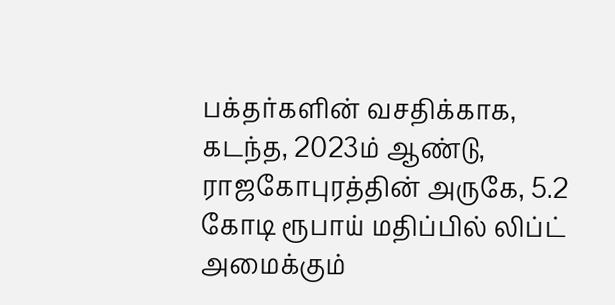பக்தர்களின் வசதிக்காக, கடந்த, 2023ம் ஆண்டு, ராஜகோபுரத்தின் அருகே, 5.2 கோடி ரூபாய் மதிப்பில் லிப்ட் அமைக்கும்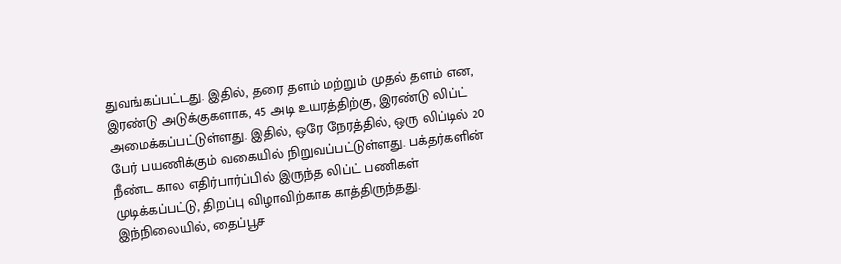துவங்கப்பட்டது. இதில், தரை தளம் மற்றும் முதல் தளம் என, இரண்டு அடுக்குகளாக, 45 அடி உயரத்திற்கு, இரண்டு லிப்ட் அமைக்கப்பட்டுள்ளது. இதில், ஒரே நேரத்தில், ஒரு லிப்டில் 20 பேர் பயணிக்கும் வகையில் நிறுவப்பட்டுள்ளது. பக்தர்களின் நீண்ட கால எதிர்பார்ப்பில் இருந்த லிப்ட் பணிகள் முடிக்கப்பட்டு, திறப்பு விழாவிற்காக காத்திருந்தது. இந்நிலையில், தைப்பூச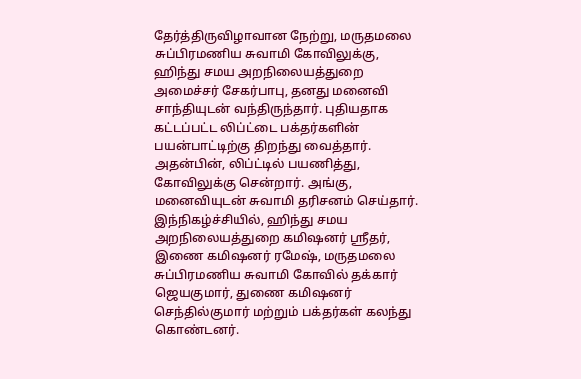தேர்த்திருவிழாவான நேற்று, மருதமலை சுப்பிரமணிய சுவாமி கோவிலுக்கு, ஹிந்து சமய அறநிலையத்துறை அமைச்சர் சேகர்பாபு, தனது மனைவி சாந்தியுடன் வந்திருந்தார். புதியதாக கட்டப்பட்ட லிப்ட்டை பக்தர்களின் பயன்பாட்டிற்கு திறந்து வைத்தார். அதன்பின், லிப்ட்டில் பயணித்து, கோவிலுக்கு சென்றார். அங்கு, மனைவியுடன் சுவாமி தரிசனம் செய்தார். இந்நிகழ்ச்சியில், ஹிந்து சமய அறநிலையத்துறை கமிஷனர் ஸ்ரீதர், இணை கமிஷனர் ரமேஷ், மருதமலை சுப்பிரமணிய சுவாமி கோவில் தக்கார் ஜெயகுமார், துணை கமிஷனர் செந்தில்குமார் மற்றும் பக்தர்கள் கலந்து கொண்டனர்.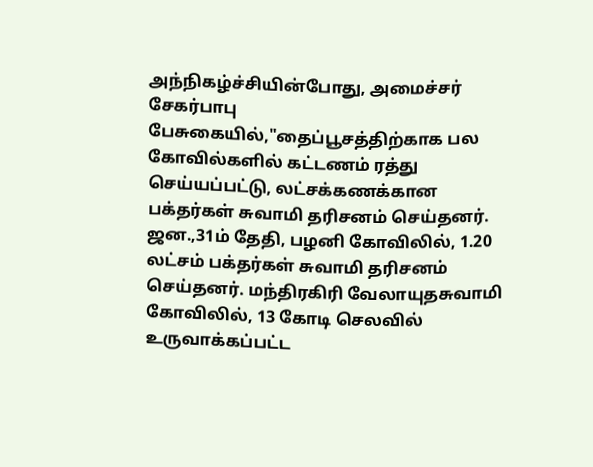அந்நிகழ்ச்சியின்போது, அமைச்சர் சேகர்பாபு பேசுகையில்,"தைப்பூசத்திற்காக பல கோவில்களில் கட்டணம் ரத்து செய்யப்பட்டு, லட்சக்கணக்கான பக்தர்கள் சுவாமி தரிசனம் செய்தனர். ஜன.,31ம் தேதி, பழனி கோவிலில், 1.20 லட்சம் பக்தர்கள் சுவாமி தரிசனம் செய்தனர். மந்திரகிரி வேலாயுதசுவாமி கோவிலில், 13 கோடி செலவில் உருவாக்கப்பட்ட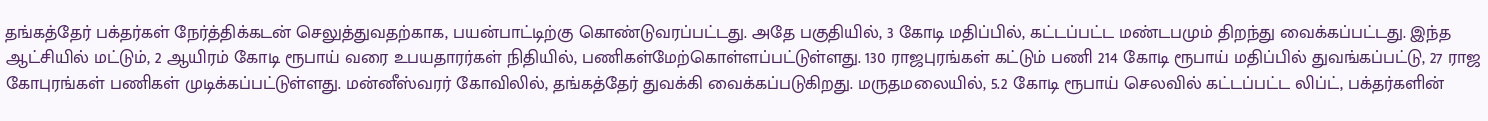தங்கத்தேர் பக்தர்கள் நேர்த்திக்கடன் செலுத்துவதற்காக, பயன்பாட்டிற்கு கொண்டுவரப்பட்டது. அதே பகுதியில், 3 கோடி மதிப்பில், கட்டப்பட்ட மண்டபமும் திறந்து வைக்கப்பட்டது. இந்த ஆட்சியில் மட்டும், 2 ஆயிரம் கோடி ரூபாய் வரை உபயதாரர்கள் நிதியில், பணிகள்‌மேற்கொள்ளப்பட்டுள்ளது. 130 ராஜபுரங்கள் கட்டும் பணி 214 கோடி ரூபாய் மதிப்பில் துவங்கப்பட்டு, 27 ராஜ கோபுரங்கள் பணிகள் முடிக்கப்பட்டுள்ளது. மன்னீஸ்வரர் கோவிலில், தங்கத்தேர் துவக்கி வைக்கப்படுகிறது. மருதமலையில், 5.2 கோடி ரூபாய் செலவில் கட்டப்பட்ட லிப்ட், பக்தர்களின்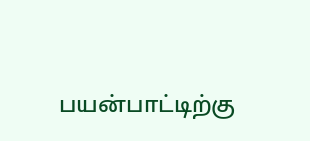பயன்பாட்டிற்கு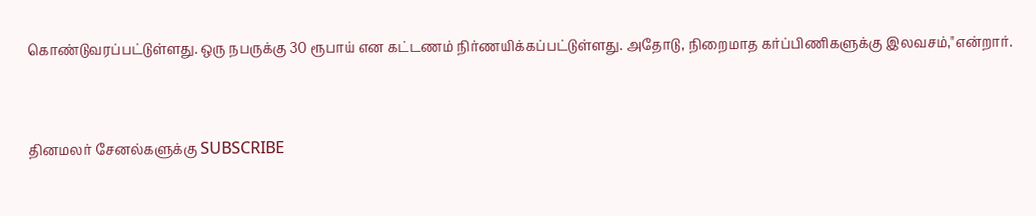கொண்டுவரப்பட்டுள்ளது. ஒரு நபருக்கு 30 ரூபாய் என கட்டணம் நிர்ணயிக்கப்பட்டுள்ளது. அதோடு, நிறைமாத கர்ப்பிணிகளுக்கு இலவசம்,"என்றார்.


தினமலர் சேனல்களுக்கு SUBSCRIBE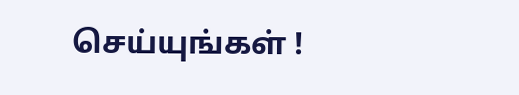செய்யுங்கள் !